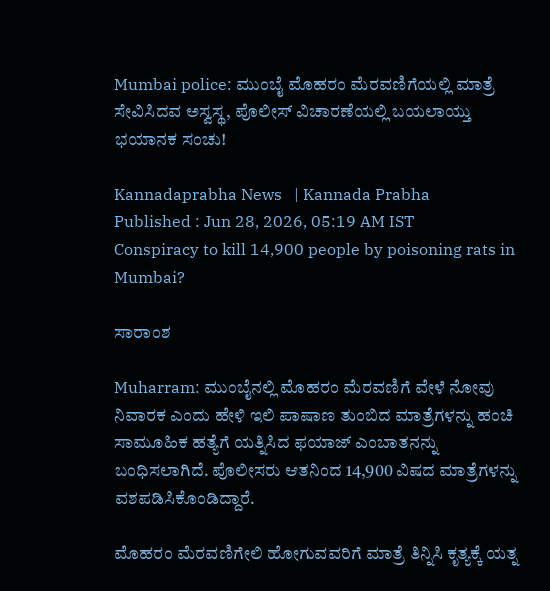Mumbai police: ಮುಂಬೈ ಮೊಹರಂ ಮೆರವಣಿಗೆಯಲ್ಲಿ ಮಾತ್ರೆ ಸೇವಿಸಿದವ ಅಸ್ವಸ್ಥ, ಪೊಲೀಸ್ ವಿಚಾರಣೆಯಲ್ಲಿ ಬಯಲಾಯ್ತು ಭಯಾನಕ ಸಂಚು!

Kannadaprabha News   | Kannada Prabha
Published : Jun 28, 2026, 05:19 AM IST
Conspiracy to kill 14,900 people by poisoning rats in Mumbai?

ಸಾರಾಂಶ

Muharram: ಮುಂಬೈನಲ್ಲಿ ಮೊಹರಂ ಮೆರವಣಿಗೆ ವೇಳೆ ನೋವು ನಿವಾರಕ ಎಂದು ಹೇಳಿ ಇಲಿ ಪಾಷಾಣ ತುಂಬಿದ ಮಾತ್ರೆಗಳನ್ನು ಹಂಚಿ ಸಾಮೂಹಿಕ ಹತ್ಯೆಗೆ ಯತ್ನಿಸಿದ ಫಯಾಜ್ ಎಂಬಾತನನ್ನು ಬಂಧಿಸಲಾಗಿದೆ. ಪೊಲೀಸರು ಆತನಿಂದ 14,900 ವಿಷದ ಮಾತ್ರೆಗಳನ್ನು ವಶಪಡಿಸಿಕೊಂಡಿದ್ದಾರೆ.

ಮೊಹರಂ ಮೆರವಣಿಗೇಲಿ ಹೋಗುವವರಿಗೆ ಮಾತ್ರೆ ತಿನ್ನಿಸಿ ಕೃತ್ಯಕ್ಕೆ ಯತ್ನ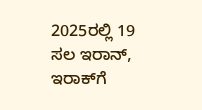2025ರಲ್ಲಿ 19 ಸಲ ಇರಾನ್‌, ಇರಾಕ್‌ಗೆ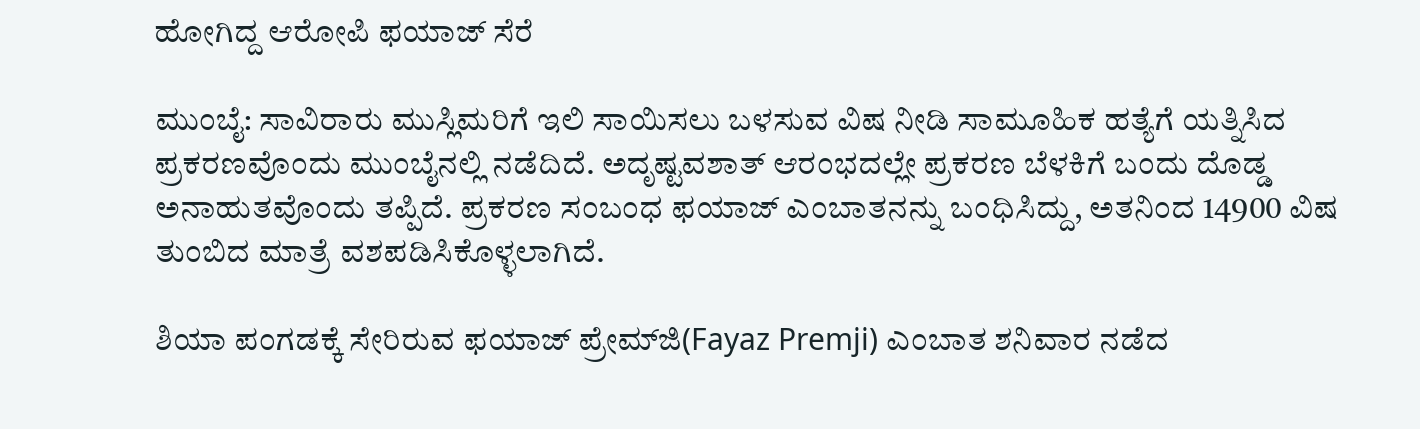ಹೋಗಿದ್ದ ಆರೋಪಿ ಫಯಾಜ್ ಸೆರೆ

ಮುಂಬೈ: ಸಾವಿರಾರು ಮುಸ್ಲಿಮರಿಗೆ ಇಲಿ ಸಾಯಿಸಲು ಬಳಸುವ ವಿಷ ನೀಡಿ ಸಾಮೂಹಿಕ ಹತ್ಯೆಗೆ ಯತ್ನಿಸಿದ ಪ್ರಕರಣವೊಂದು ಮುಂಬೈನಲ್ಲಿ ನಡೆದಿದೆ. ಅದೃಷ್ಟವಶಾತ್‌ ಆರಂಭದಲ್ಲೇ ಪ್ರಕರಣ ಬೆಳಕಿಗೆ ಬಂದು ದೊಡ್ಡ ಅನಾಹುತವೊಂದು ತಪ್ಪಿದೆ. ಪ್ರಕರಣ ಸಂಬಂಧ ಫಯಾಜ್‌ ಎಂಬಾತನನ್ನು ಬಂಧಿಸಿದ್ದು, ಅತನಿಂದ 14900 ವಿಷ ತುಂಬಿದ ಮಾತ್ರೆ ವಶಪಡಿಸಿಕೊಳ್ಳಲಾಗಿದೆ.

ಶಿಯಾ ಪಂಗಡಕ್ಕೆ ಸೇರಿರುವ ಫಯಾಜ್ ಪ್ರೇಮ್‌ಜಿ(Fayaz Premji) ಎಂಬಾತ ಶನಿವಾರ ನಡೆದ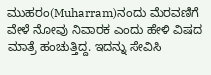ಮುಹರಂ(Muharram)ನಂದು ಮೆರವಣಿಗೆ ವೇಳೆ ನೋವು ನಿವಾರಕ ಎಂದು ಹೇಳಿ ವಿಷದ ಮಾತ್ರೆ ಹಂಚುತ್ತಿದ್ದ. ಇದನ್ನು ಸೇವಿಸಿ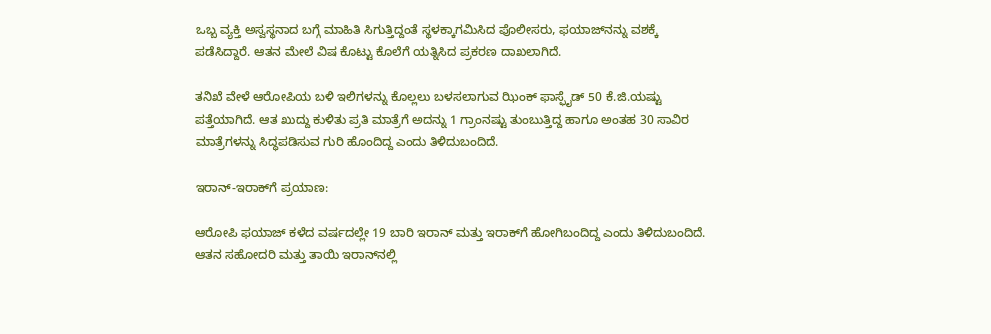ಒಬ್ಬ ವ್ಯಕ್ತಿ ಅಸ್ವಸ್ಥನಾದ ಬಗ್ಗೆ ಮಾಹಿತಿ ಸಿಗುತ್ತಿದ್ದಂತೆ ಸ್ಥಳಕ್ಕಾಗಮಿಸಿದ ಪೊಲೀಸರು, ಫಯಾಜ್‌ನನ್ನು ವಶಕ್ಕೆ ಪಡೆಸಿದ್ದಾರೆ. ಆತನ ಮೇಲೆ ವಿಷ ಕೊಟ್ಟು ಕೊಲೆಗೆ ಯತ್ನಿಸಿದ ಪ್ರಕರಣ ದಾಖಲಾಗಿದೆ.

ತನಿಖೆ ವೇಳೆ ಆರೋಪಿಯ ಬಳಿ ಇಲಿಗಳನ್ನು ಕೊಲ್ಲಲು ಬಳಸಲಾಗುವ ಝಿಂಕ್‌ ಫಾಸ್ಫೈಡ್ 50 ಕೆ.ಜಿ.ಯಷ್ಟು ಪತ್ತೆಯಾಗಿದೆ. ಆತ ಖುದ್ದು ಕುಳಿತು ಪ್ರತಿ ಮಾತ್ರೆಗೆ ಅದನ್ನು 1 ಗ್ರಾಂನಷ್ಟು ತುಂಬುತ್ತಿದ್ದ ಹಾಗೂ ಅಂತಹ 30 ಸಾವಿರ ಮಾತ್ರೆಗಳನ್ನು ಸಿದ್ಧಪಡಿಸುವ ಗುರಿ ಹೊಂದಿದ್ದ ಎಂದು ತಿಳಿದುಬಂದಿದೆ.

ಇರಾನ್‌-ಇರಾಕ್‌ಗೆ ಪ್ರಯಾಣ:

ಆರೋಪಿ ಫಯಾಜ್‌ ಕಳೆದ ವರ್ಷದಲ್ಲೇ 19 ಬಾರಿ ಇರಾನ್‌ ಮತ್ತು ಇರಾಕ್‌ಗೆ ಹೋಗಿಬಂದಿದ್ದ ಎಂದು ತಿಳಿದುಬಂದಿದೆ. ಆತನ ಸಹೋದರಿ ಮತ್ತು ತಾಯಿ ಇರಾನ್‌ನಲ್ಲಿ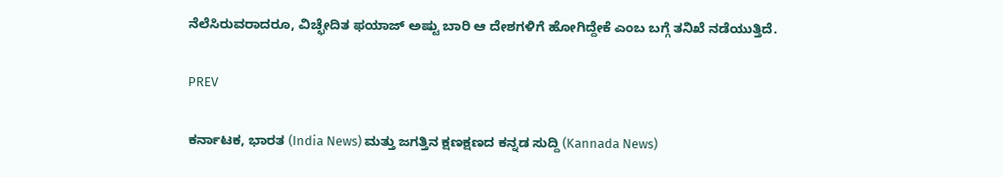ನೆಲೆಸಿರುವರಾದರೂ, ವಿಚ್ಛೇದಿತ ಫಯಾಜ್‌ ಅಷ್ಟು ಬಾರಿ ಆ ದೇಶಗಳಿಗೆ ಹೋಗಿದ್ದೇಕೆ ಎಂಬ ಬಗ್ಗೆ ತನಿಖೆ ನಡೆಯುತ್ತಿದೆ.

PREV

ಕರ್ನಾಟಕ, ಭಾರತ (India News) ಮತ್ತು ಜಗತ್ತಿನ ಕ್ಷಣಕ್ಷಣದ ಕನ್ನಡ ಸುದ್ದಿ (Kannada News)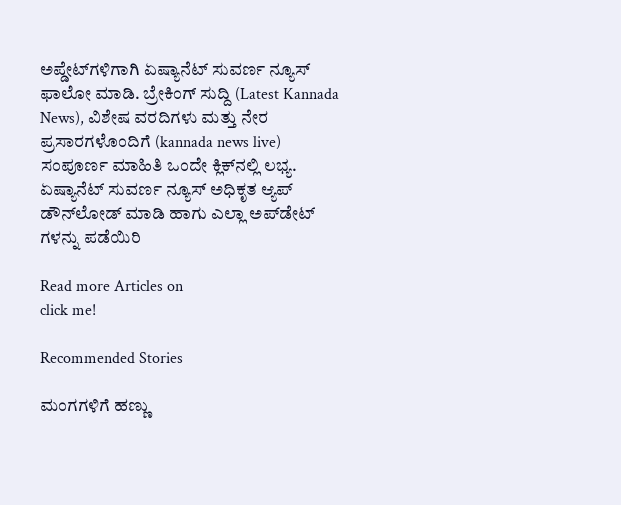ಅಪ್ಡೇಟ್‌ಗಳಿಗಾಗಿ ಏಷ್ಯಾನೆಟ್ ಸುವರ್ಣ ನ್ಯೂಸ್‌ ಫಾಲೋ ಮಾಡಿ. ಬ್ರೇಕಿಂಗ್ ಸುದ್ದಿ (Latest Kannada News), ವಿಶೇಷ ವರದಿಗಳು ಮತ್ತು ನೇರ ಪ್ರಸಾರಗಳೊಂದಿಗೆ (kannada news live) ಸಂಪೂರ್ಣ ಮಾಹಿತಿ ಒಂದೇ ಕ್ಲಿಕ್‌ನಲ್ಲಿ ಲಭ್ಯ. ಏಷ್ಯಾನೆಟ್ ಸುವರ್ಣ ನ್ಯೂಸ್ ಅಧಿಕೃತ ಆ್ಯಪ್ ಡೌನ್‌ಲೋಡ್ ಮಾಡಿ ಹಾಗು ಎಲ್ಲಾ ಅಪ್‌ಡೇಟ್ ಗಳನ್ನು ಪಡೆಯಿರಿ

Read more Articles on
click me!

Recommended Stories

ಮಂಗಗಳಿಗೆ ಹಣ್ಣು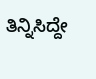ತಿನ್ನಿಸಿದ್ದೇ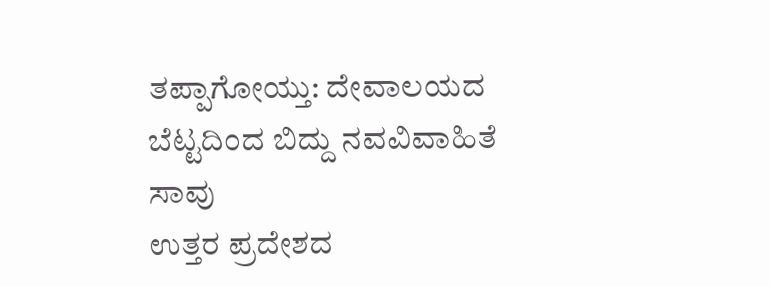ತಪ್ಪಾಗೋಯ್ತು: ದೇವಾಲಯದ ಬೆಟ್ಟದಿಂದ ಬಿದ್ದು ನವವಿವಾಹಿತೆ ಸಾವು
ಉತ್ತರ ಪ್ರದೇಶದ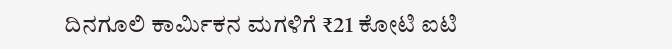ದಿನಗೂಲಿ ಕಾರ್ಮಿಕನ ಮಗಳಿಗೆ ₹21 ಕೋಟಿ ಐಟಿ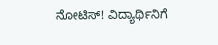ನೋಟಿಸ್! ವಿದ್ಯಾರ್ಥಿನಿಗೆ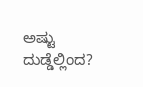ಅಷ್ಟು ದುಡ್ಡೆಲ್ಲಿಂದ?